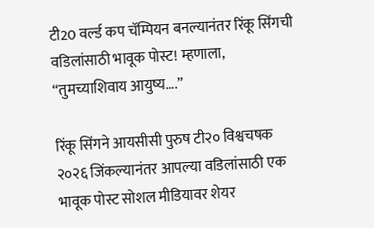टी20 वर्ल्ड कप चॅम्पियन बनल्यानंतर रिंकू सिंगची वडिलांसाठी भावूक पोस्ट! म्हणाला, “तुमच्याशिवाय आयुष्य….”

रिंकू सिंगने आयसीसी पुरुष टी२० विश्वचषक २०२६ जिंकल्यानंतर आपल्या वडिलांसाठी एक भावूक पोस्ट सोशल मीडियावर शेयर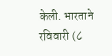केली. भारताने रविवारी (८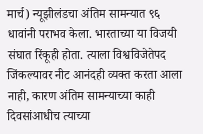मार्च) न्यूझीलंडचा अंतिम सामन्यात ९६ धावांनी पराभव केला. भारताच्या या विजयी संघात रिंकूही होता. त्याला विश्वविजेतेपद जिंकल्यावर नीट आनंदही व्यक्त करता आला नाही, कारण अंतिम सामन्याच्या काही दिवसांआधीच त्याच्या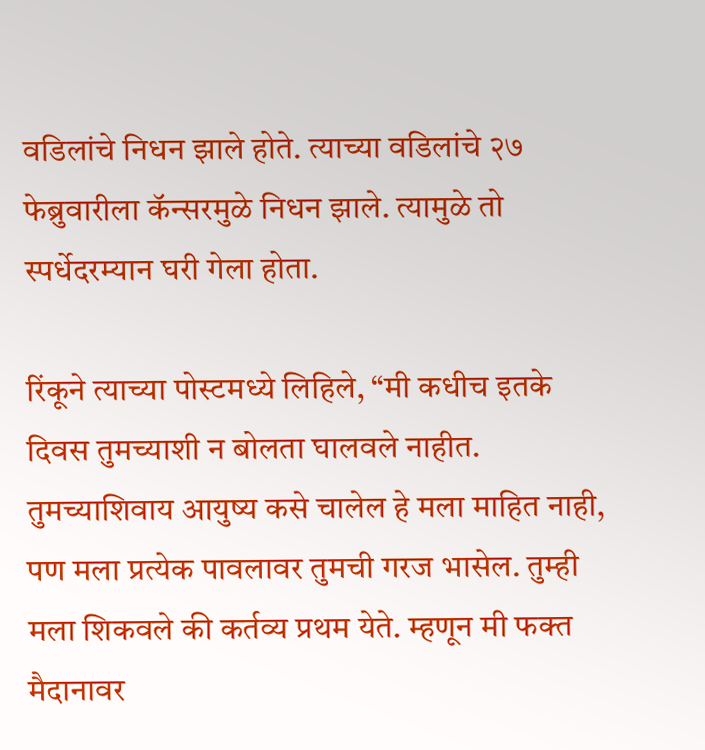वडिलांचे निधन झाले होते. त्याच्या वडिलांचे २७ फेब्रुवारीला कॅन्सरमुळे निधन झाले. त्यामुळे तो स्पर्धेदरम्यान घरी गेला होता.

रिंकूने त्याच्या पोस्टमध्ये लिहिले, “मी कधीच इतके दिवस तुमच्याशी न बोलता घालवले नाहीत. तुमच्याशिवाय आयुष्य कसे चालेल हे मला माहित नाही, पण मला प्रत्येक पावलावर तुमची गरज भासेल. तुम्ही मला शिकवले की कर्तव्य प्रथम येते. म्हणून मी फक्त मैदानावर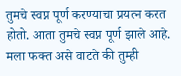तुमचे स्वप्न पूर्ण करण्याचा प्रयत्न करत होतो. आता तुमचे स्वप्न पूर्ण झाले आहे. मला फक्त असे वाटते की तुम्ही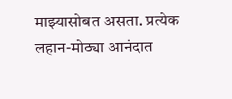माझ्यासोबत असता. प्रत्येक लहान-मोठ्या आनंदात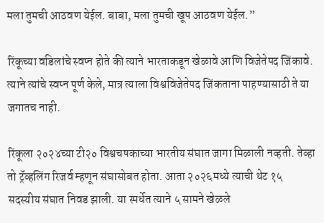मला तुमची आठवण येईल. बाबा, मला तुमची खूप आठवण येईल.”

रिंकूच्या वडिलांचे स्वप्न होते की त्याने भारताकडून खेळावे आणि विजेतेपद जिंकावे. त्याने त्यांचे स्वप्न पूर्ण केले, मात्र त्याला विश्वविजेतेपद जिंकताना पाहण्यासाठी ते या जगातच नाही.

रिंकूला २०२४च्या टी२० विश्वचषकाच्या भारतीय संघात जागा मिळाली नव्हती. तेव्हा तो ट्रॅव्हलिंग रिजर्व म्हणून संघासोबत होता. आता २०२६मध्ये त्याची थेट १५ सदस्यीय संघात निवड झाली. या स्पर्धेत त्याने ५ सामने खेळले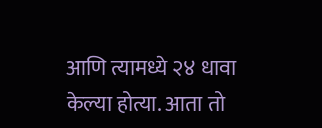आणि त्यामध्ये २४ धावा केल्या होत्या. आता तो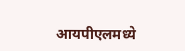आयपीएलमध्ये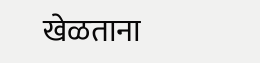खेळताना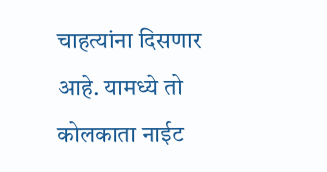चाहत्यांना दिसणार आहे. यामध्ये तो कोलकाता नाईट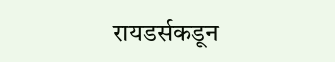रायडर्सकडून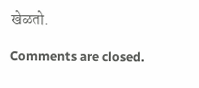खेळतो.

Comments are closed.